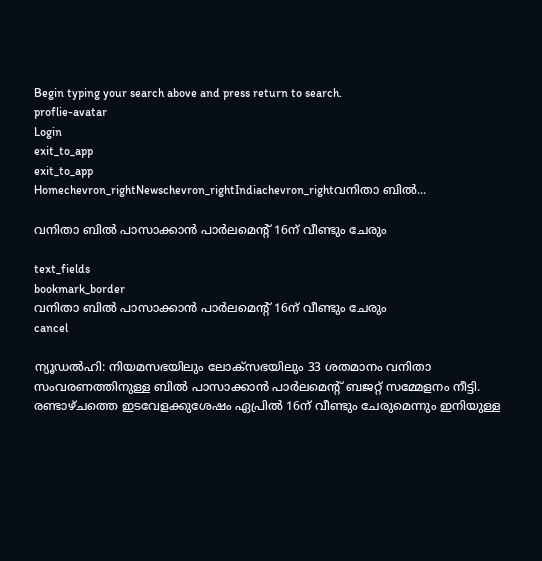Begin typing your search above and press return to search.
proflie-avatar
Login
exit_to_app
exit_to_app
Homechevron_rightNewschevron_rightIndiachevron_rightവനിതാ ബിൽ...

വനിതാ ബിൽ പാസാക്കാൻ പാർലമെന്റ് 16ന് വീണ്ടും ചേരും

text_fields
bookmark_border
വനിതാ ബിൽ പാസാക്കാൻ പാർലമെന്റ് 16ന് വീണ്ടും ചേരും
cancel

ന്യൂഡൽഹി: നിയമസഭയിലും ലോക്സഭയിലും 33 ശതമാനം വനിതാ സംവരണത്തിനുള്ള ബിൽ പാസാക്കാൻ പാർലമെന്റ് ബജറ്റ് സമ്മേളനം നീട്ടി. രണ്ടാഴ്ചത്തെ ഇടവേളക്കുശേഷം ഏപ്രിൽ 16ന് വീണ്ടും ചേരുമെന്നും ഇനിയുള്ള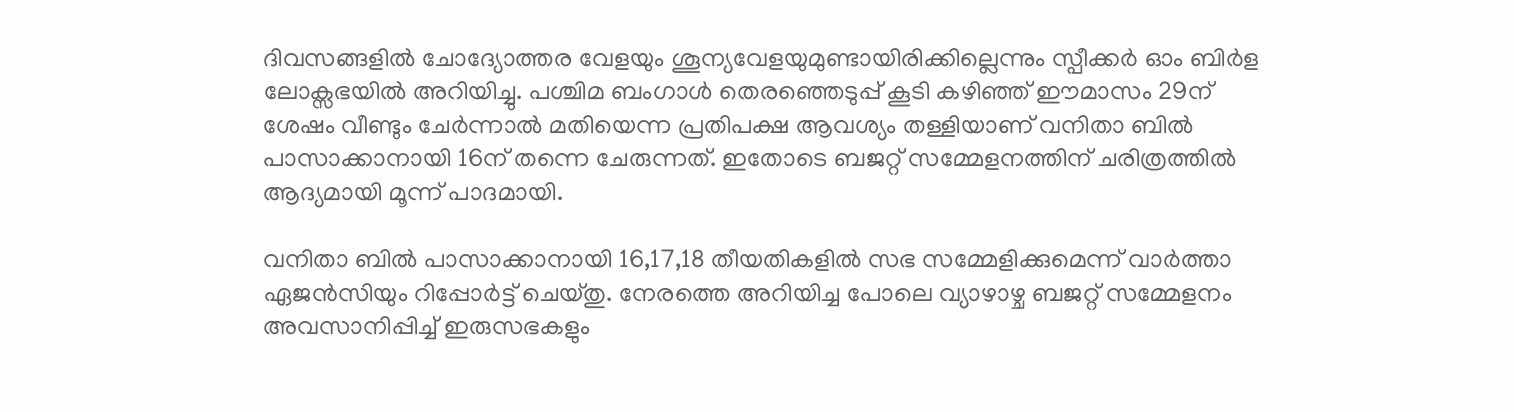ദിവസങ്ങളിൽ ചോദ്യോത്തര വേളയും ശൂന്യവേളയുമുണ്ടായിരിക്കില്ലെന്നും സ്പീക്കർ ഓം ബിർള ലോക്സഭയിൽ അറിയിച്ചു. പശ്ചിമ ബംഗാൾ തെരഞ്ഞെടുപ്പ് കൂടി കഴിഞ്ഞ് ഈമാസം 29ന് ശേഷം വീണ്ടും ചേർന്നാൽ മതിയെന്ന പ്രതിപക്ഷ ആവശ്യം തള്ളിയാണ് വനിതാ ബിൽ പാസാക്കാനായി 16ന് തന്നെ ചേരുന്നത്. ഇതോടെ ബജറ്റ് സമ്മേളനത്തിന് ചരിത്രത്തിൽ ആദ്യമായി മൂന്ന് പാദമായി.

വനിതാ ബിൽ പാസാക്കാനായി 16,17,18 തീയതികളിൽ സഭ സമ്മേളിക്കുമെന്ന് വാർത്താ ഏജൻസിയും റിപ്പോർട്ട് ചെയ്തു. നേരത്തെ അറിയിച്ച പോലെ വ്യാഴാഴ്ച ബജറ്റ് സമ്മേളനം അവസാനിപ്പിച്ച് ഇരുസഭകളും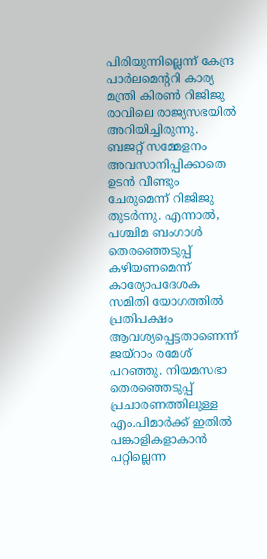പിരിയുന്നില്ലെന്ന് കേന്ദ്ര പാർലമെന്ററി കാര്യ മന്ത്രി കിരൺ റിജിജു രാവിലെ രാജ്യസഭയിൽ അറിയിച്ചിരുന്നു. ബജറ്റ് സമ്മേളനം അവസാനിപ്പിക്കാതെ ഉടൻ വീണ്ടും ചേരുമെന്ന് റിജിജു തുടർന്നു. എന്നാൽ, പശ്ചിമ ബംഗാൾ തെരഞ്ഞെടുപ്പ് കഴിയണമെന്ന് കാര്യോപദേശക സമിതി യോഗത്തിൽ പ്രതിപക്ഷം ആവശ്യപ്പെട്ടതാണെന്ന് ജയ്റാം രമേശ് പറഞ്ഞു. നിയമസഭാ തെരഞ്ഞെടുപ്പ് പ്രചാരണത്തിലുള്ള എം.പിമാർക്ക് ഇതിൽ പങ്കാളികളാകാൻ പറ്റില്ലെന്ന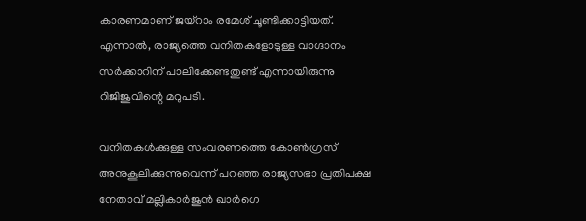കാരണമാണ് ജയ്റാം രമേശ് ചൂണ്ടിക്കാട്ടിയത്. എന്നാൽ, രാജ്യത്തെ വനിതകളോടുള്ള വാഗ്ദാനം സർക്കാറിന് പാലിക്കേണ്ടതുണ്ട് എന്നായിരുന്നു റിജിജുവിന്റെ മറുപടി.

വനിതകൾക്കുള്ള സംവരണത്തെ കോൺഗ്രസ് അനുകൂലിക്കുന്നുവെന്ന് പറഞ്ഞ രാജ്യസഭാ പ്രതിപക്ഷ നേതാവ് മല്ലികാർജുൻ ഖാർഗെ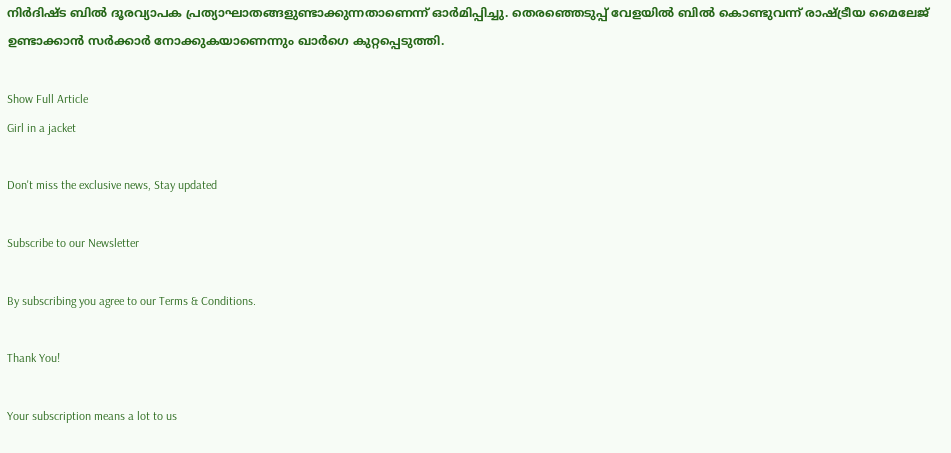നിർദിഷ്ട ബിൽ ദൂരവ്യാപക പ്രത്യാഘാതങ്ങളുണ്ടാക്കുന്നതാണെന്ന് ഓർമിപ്പിച്ചു. തെരഞ്ഞെടുപ്പ് വേളയിൽ ബിൽ കൊണ്ടുവന്ന് രാഷ്ട്രീയ മൈലേജ് ഉണ്ടാക്കാൻ സർക്കാർ നോക്കുകയാണെന്നും ഖാർഗെ കുറ്റപ്പെടുത്തി.

Show Full Article
Girl in a jacket

Don't miss the exclusive news, Stay updated

Subscribe to our Newsletter

By subscribing you agree to our Terms & Conditions.

Thank You!

Your subscription means a lot to us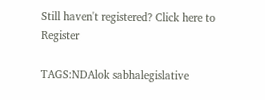Still haven't registered? Click here to Register

TAGS:NDAlok sabhalegislative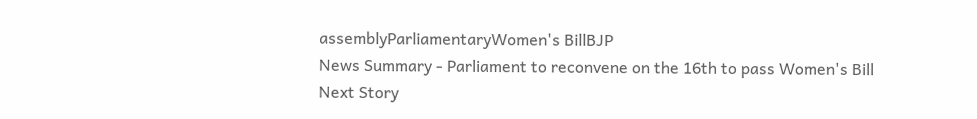assemblyParliamentaryWomen's BillBJP
News Summary - Parliament to reconvene on the 16th to pass Women's Bill
Next Story